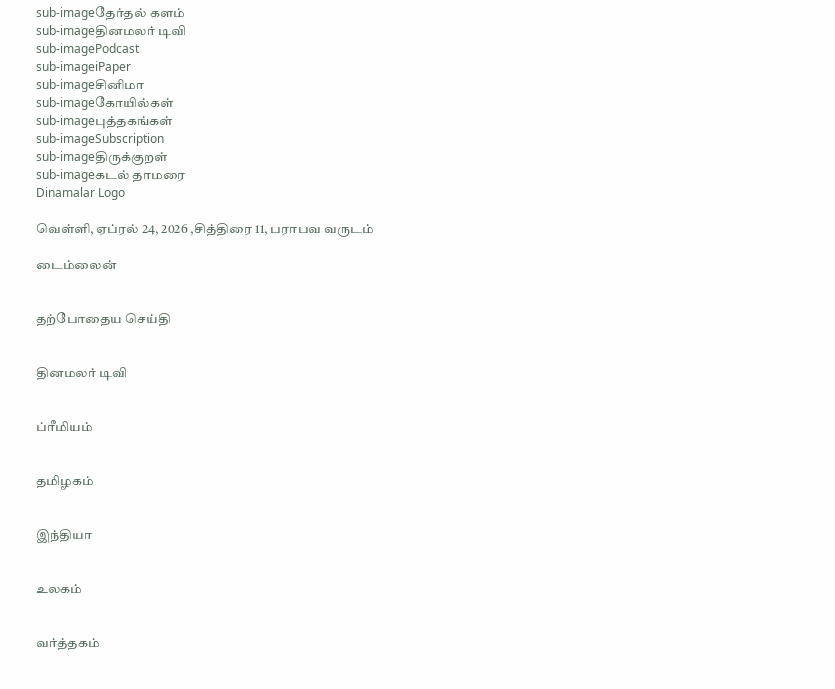sub-imageதேர்தல் களம்
sub-imageதினமலர் டிவி
sub-imagePodcast
sub-imageiPaper
sub-imageசினிமா
sub-imageகோயில்கள்
sub-imageபுத்தகங்கள்
sub-imageSubscription
sub-imageதிருக்குறள்
sub-imageகடல் தாமரை
Dinamalar Logo

வெள்ளி, ஏப்ரல் 24, 2026 ,சித்திரை 11, பராபவ வருடம்

டைம்லைன்


தற்போதைய செய்தி


தினமலர் டிவி


ப்ரீமியம்


தமிழகம்


இந்தியா


உலகம்


வர்த்தகம்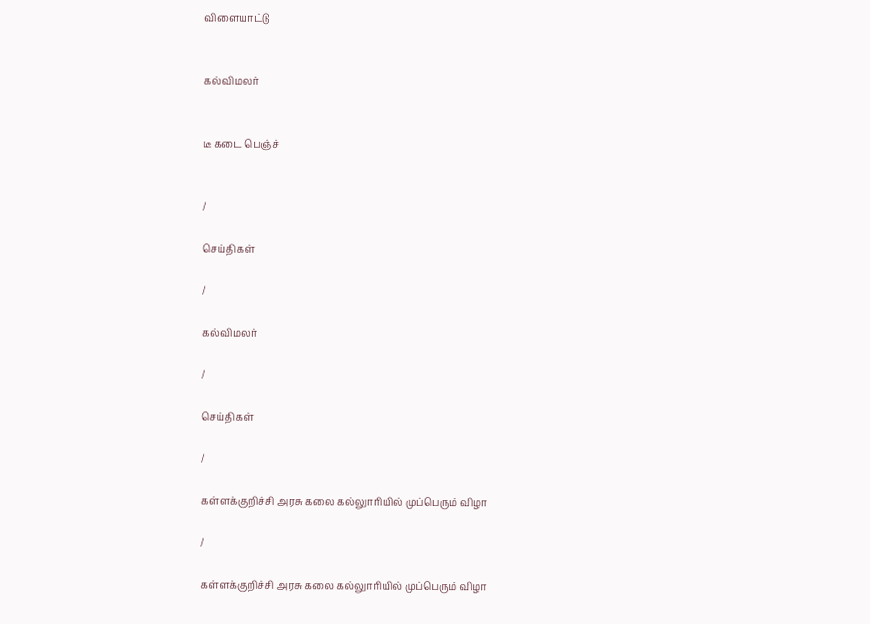விளையாட்டு


கல்விமலர்


டீ கடை பெஞ்ச்


/

செய்திகள்

/

கல்விமலர்

/

செய்திகள்

/

கள்ளக்குறிச்சி அரசு கலை கல்லுாரியில் முப்பெரும் விழா

/

கள்ளக்குறிச்சி அரசு கலை கல்லுாரியில் முப்பெரும் விழா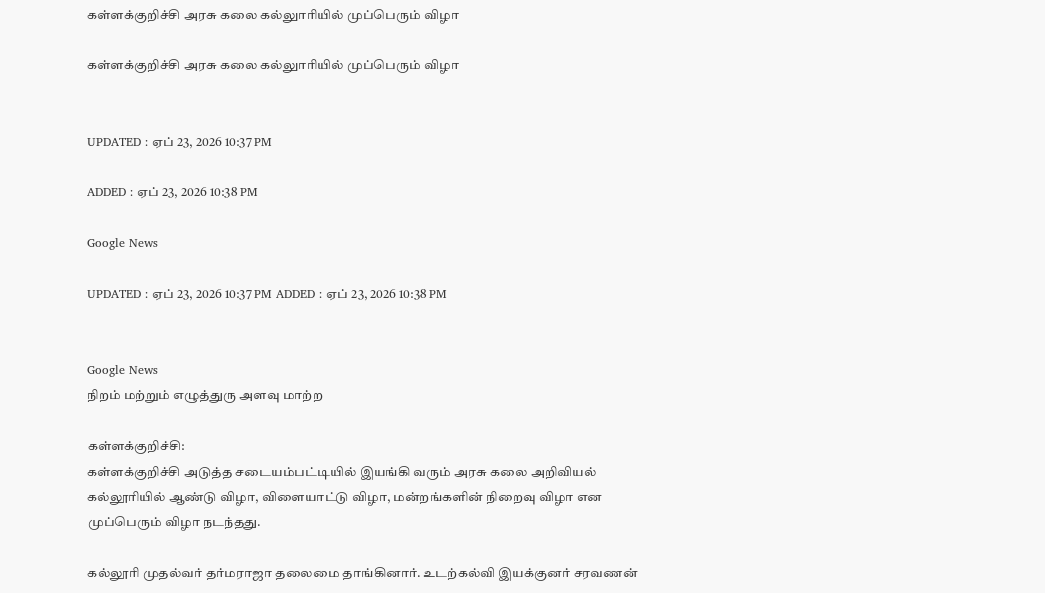கள்ளக்குறிச்சி அரசு கலை கல்லுாரியில் முப்பெரும் விழா

கள்ளக்குறிச்சி அரசு கலை கல்லுாரியில் முப்பெரும் விழா


UPDATED : ஏப் 23, 2026 10:37 PM

ADDED : ஏப் 23, 2026 10:38 PM

Google News

UPDATED : ஏப் 23, 2026 10:37 PM ADDED : ஏப் 23, 2026 10:38 PM


Google News
நிறம் மற்றும் எழுத்துரு அளவு மாற்ற

கள்ளக்குறிச்சி:
கள்ளக்குறிச்சி அடுத்த சடையம்பட்டியில் இயங்கி வரும் அரசு கலை அறிவியல் கல்லூரியில் ஆண்டு விழா, விளையாட்டு விழா, மன்றங்களின் நிறைவு விழா என முப்பெரும் விழா நடந்தது.

கல்லூரி முதல்வர் தர்மராஜா தலைமை தாங்கினார். உடற்கல்வி இயக்குனர் சரவணன்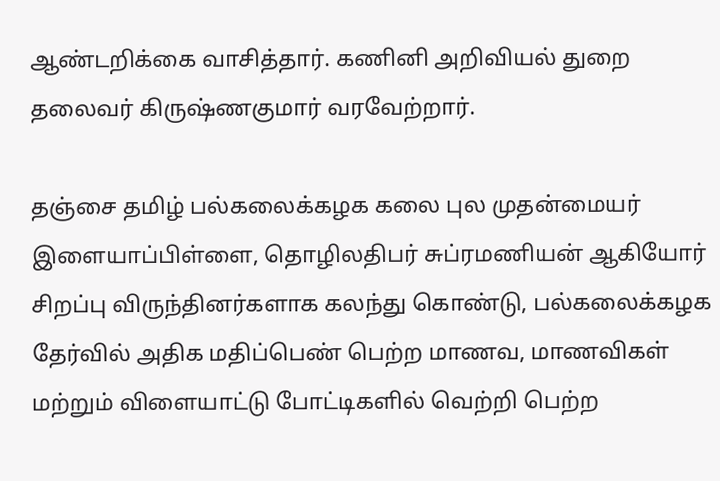ஆண்டறிக்கை வாசித்தார். கணினி அறிவியல் துறை தலைவர் கிருஷ்ணகுமார் வரவேற்றார்.

தஞ்சை தமிழ் பல்கலைக்கழக கலை புல முதன்மையர் இளையாப்பிள்ளை, தொழிலதிபர் சுப்ரமணியன் ஆகியோர் சிறப்பு விருந்தினர்களாக கலந்து கொண்டு, பல்கலைக்கழக தேர்வில் அதிக மதிப்பெண் பெற்ற மாணவ, மாணவிகள் மற்றும் விளையாட்டு போட்டிகளில் வெற்றி பெற்ற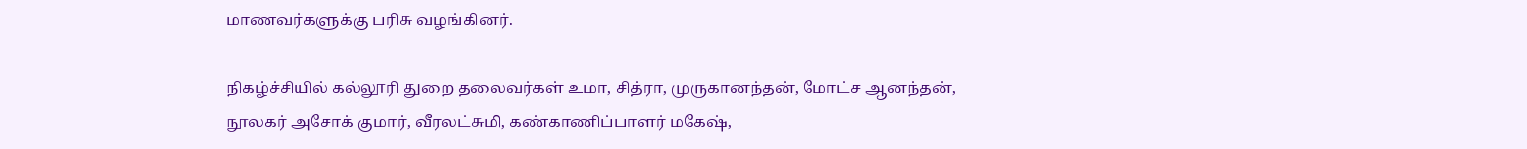மாணவர்களுக்கு பரிசு வழங்கினர்.

நிகழ்ச்சியில் கல்லூரி துறை தலைவர்கள் உமா, சித்ரா, முருகானந்தன், மோட்ச ஆனந்தன், நூலகர் அசோக் குமார், வீரலட்சுமி, கண்காணிப்பாளர் மகேஷ்,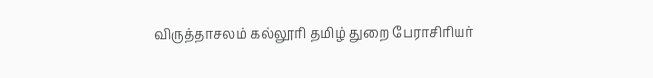விருத்தாசலம் கல்லூரி தமிழ் துறை பேராசிரியர்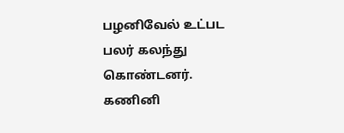பழனிவேல் உட்பட பலர் கலந்து கொண்டனர். கணினி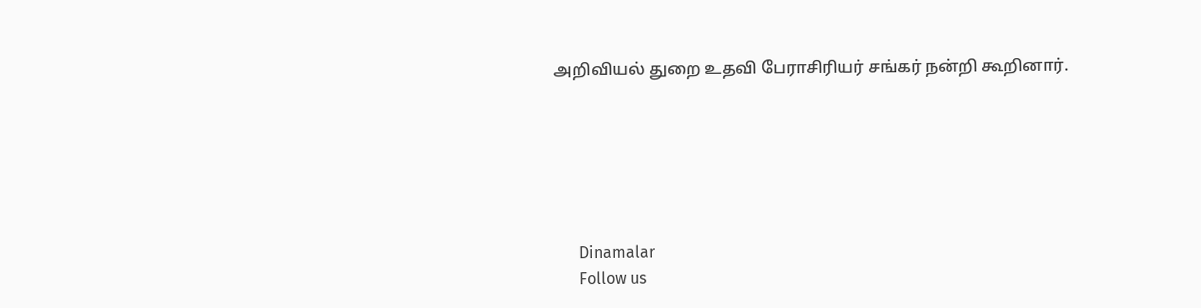அறிவியல் துறை உதவி பேராசிரியர் சங்கர் நன்றி கூறினார்.






      Dinamalar
      Follow us